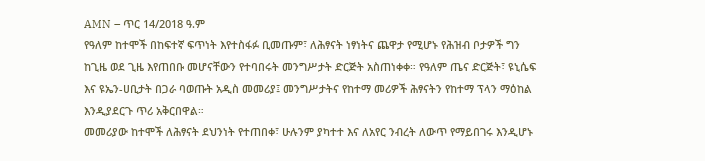AMN – ጥር 14/2018 ዓ.ም
የዓለም ከተሞች በከፍተኛ ፍጥነት እየተስፋፉ ቢመጡም፣ ለሕፃናት ነፃነትና ጨዋታ የሚሆኑ የሕዝብ ቦታዎች ግን ከጊዜ ወደ ጊዜ እየጠበቡ መሆናቸውን የተባበሩት መንግሥታት ድርጅት አስጠነቀቀ። የዓለም ጤና ድርጅት፣ ዩኒሴፍ እና ዩኤን-ሀቢታት በጋራ ባወጡት አዲስ መመሪያ፤ መንግሥታትና የከተማ መሪዎች ሕፃናትን የከተማ ፕላን ማዕከል እንዲያደርጉ ጥሪ አቅርበዋል።
መመሪያው ከተሞች ለሕፃናት ደህንነት የተጠበቀ፣ ሁሉንም ያካተተ እና ለአየር ንብረት ለውጥ የማይበገሩ እንዲሆኑ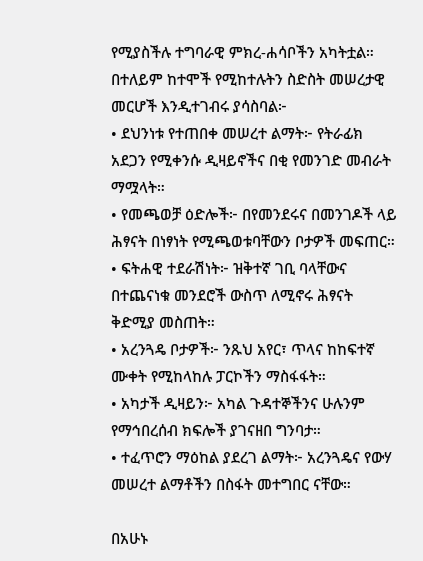የሚያስችሉ ተግባራዊ ምክረ-ሐሳቦችን አካትቷል። በተለይም ከተሞች የሚከተሉትን ስድስት መሠረታዊ መርሆች እንዲተገብሩ ያሳስባል፦
• ደህንነቱ የተጠበቀ መሠረተ ልማት፦ የትራፊክ አደጋን የሚቀንሱ ዲዛይኖችና በቂ የመንገድ መብራት ማሟላት።
• የመጫወቻ ዕድሎች፦ በየመንደሩና በመንገዶች ላይ ሕፃናት በነፃነት የሚጫወቱባቸውን ቦታዎች መፍጠር።
• ፍትሐዊ ተደራሽነት፦ ዝቅተኛ ገቢ ባላቸውና በተጨናነቁ መንደሮች ውስጥ ለሚኖሩ ሕፃናት ቅድሚያ መስጠት።
• አረንጓዴ ቦታዎች፦ ንጹህ አየር፣ ጥላና ከከፍተኛ ሙቀት የሚከላከሉ ፓርኮችን ማስፋፋት።
• አካታች ዲዛይን፦ አካል ጉዳተኞችንና ሁሉንም የማኅበረሰብ ክፍሎች ያገናዘበ ግንባታ።
• ተፈጥሮን ማዕከል ያደረገ ልማት፦ አረንጓዴና የውሃ መሠረተ ልማቶችን በስፋት መተግበር ናቸው።

በአሁኑ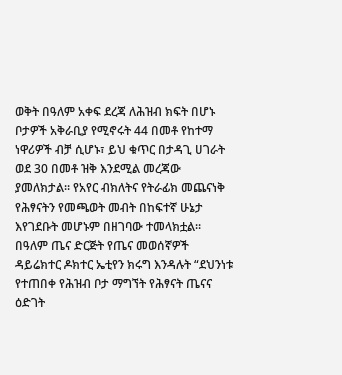ወቅት በዓለም አቀፍ ደረጃ ለሕዝብ ክፍት በሆኑ ቦታዎች አቅራቢያ የሚኖሩት 44 በመቶ የከተማ ነዋሪዎች ብቻ ሲሆኑ፣ ይህ ቁጥር በታዳጊ ሀገራት ወደ 30 በመቶ ዝቅ እንደሚል መረጃው ያመለክታል። የአየር ብክለትና የትራፊክ መጨናነቅ የሕፃናትን የመጫወት መብት በከፍተኛ ሁኔታ እየገደቡት መሆኑም በዘገባው ተመላክቷል።
በዓለም ጤና ድርጅት የጤና መወሰኛዎች ዳይሬክተር ዶክተር ኤቲየን ክሩግ እንዳሉት “ደህንነቱ የተጠበቀ የሕዝብ ቦታ ማግኘት የሕፃናት ጤናና ዕድገት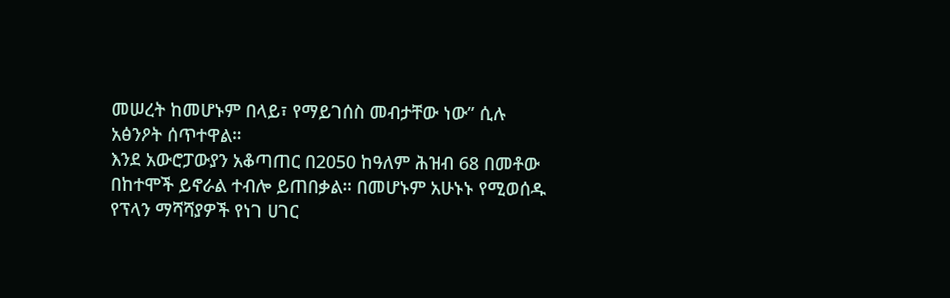መሠረት ከመሆኑም በላይ፣ የማይገሰስ መብታቸው ነው” ሲሉ አፅንዖት ሰጥተዋል።
እንደ አውሮፓውያን አቆጣጠር በ2050 ከዓለም ሕዝብ 68 በመቶው በከተሞች ይኖራል ተብሎ ይጠበቃል። በመሆኑም አሁኑኑ የሚወሰዱ የፕላን ማሻሻያዎች የነገ ሀገር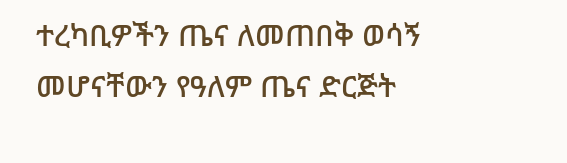ተረካቢዎችን ጤና ለመጠበቅ ወሳኝ መሆናቸውን የዓለም ጤና ድርጅት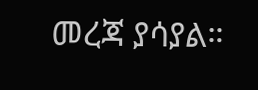መረጃ ያሳያል።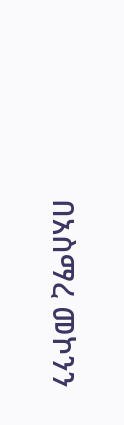በአስማረ መኮንን